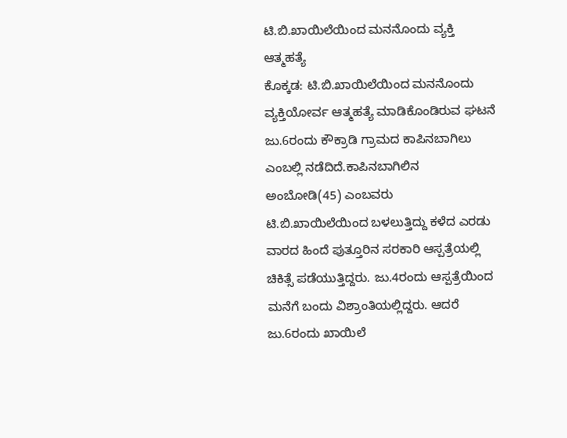ಟಿ.ಬಿ.ಖಾಯಿಲೆಯಿಂದ ಮನನೊಂದು ವ್ಯಕ್ತಿ ಆತ್ಮಹತ್ಯೆ
ಕೊಕ್ಕಡ: ಟಿ.ಬಿ.ಖಾಯಿಲೆಯಿಂದ ಮನನೊಂದು ವ್ಯಕ್ತಿಯೋರ್ವ ಆತ್ಮಹತ್ಯೆ ಮಾಡಿಕೊಂಡಿರುವ ಘಟನೆ ಜು.6ರಂದು ಕೌಕ್ರಾಡಿ ಗ್ರಾಮದ ಕಾಪಿನಬಾಗಿಲು ಎಂಬಲ್ಲಿ ನಡೆದಿದೆ.ಕಾಪಿನಬಾಗಿಲಿನ ಅಂಬೋಡಿ(45) ಎಂಬವರು ಟಿ.ಬಿ.ಖಾಯಿಲೆಯಿಂದ ಬಳಲುತ್ತಿದ್ದು ಕಳೆದ ಎರಡು ವಾರದ ಹಿಂದೆ ಪುತ್ತೂರಿನ ಸರಕಾರಿ ಆಸ್ಪತ್ರೆಯಲ್ಲಿ ಚಿಕಿತ್ಸೆ ಪಡೆಯುತ್ತಿದ್ದರು. ಜು.4ರಂದು ಆಸ್ಪತ್ರೆಯಿಂದ ಮನೆಗೆ ಬಂದು ವಿಶ್ರಾಂತಿಯಲ್ಲಿದ್ದರು. ಆದರೆ ಜು.6ರಂದು ಖಾಯಿಲೆ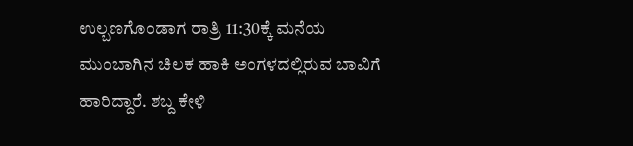ಉಲ್ಬಣಗೊಂಡಾಗ ರಾತ್ರಿ 11:30ಕ್ಕೆ ಮನೆಯ ಮುಂಬಾಗಿನ ಚಿಲಕ ಹಾಕಿ ಅಂಗಳದಲ್ಲಿರುವ ಬಾವಿಗೆ ಹಾರಿದ್ದಾರೆ. ಶಬ್ದ ಕೇಳಿ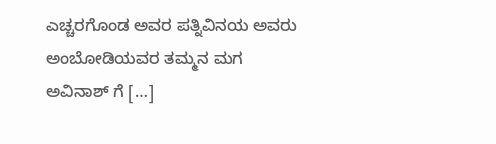ಎಚ್ಚರಗೊಂಡ ಅವರ ಪತ್ನಿವಿನಯ ಅವರು ಅಂಬೋಡಿಯವರ ತಮ್ಮನ ಮಗ ಅವಿನಾಶ್ ಗೆ […]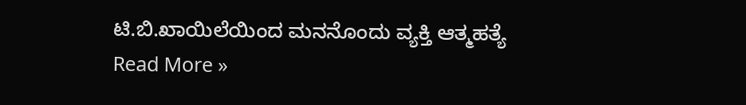ಟಿ.ಬಿ.ಖಾಯಿಲೆಯಿಂದ ಮನನೊಂದು ವ್ಯಕ್ತಿ ಆತ್ಮಹತ್ಯೆ Read More »